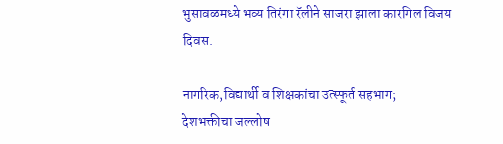भुसावळमध्ये भव्य तिरंगा रॅलीने साजरा झाला कारगिल विजय दिवस.

नागरिक,विद्यार्थी व शिक्षकांचा उत्स्फूर्त सहभाग;
देशभक्तीचा जल्लोष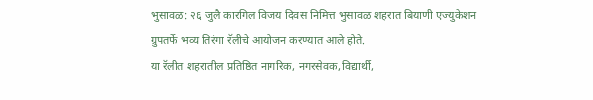भुसावळ: २६ जुलै कारगिल विजय दिवस निमित्त भुसावळ शहरात बियाणी एज्युकेशन ग्रुपतर्फे भव्य तिरंगा रॅलीचे आयोजन करण्यात आले होते.
या रॅलीत शहरातील प्रतिष्ठित नागरिक, नगरसेवक,विद्यार्थी,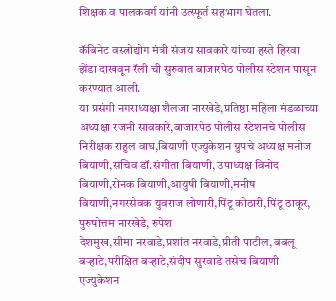शिक्षक व पालकवर्ग यांनी उत्स्फूर्त सहभाग घेतला.

कॅबिनेट वस्त्रोद्योग मंत्री संजय सावकारे यांच्या हस्ते हिरवा झेंडा दाखवून रॅली ची सुरुवात बाजारपेठ पोलीस स्टेशन पासून करण्यात आली.
या प्रसंगी नगराध्यक्षा शैलजा नारखेडे,प्रतिष्ठा महिला मंडळाच्या अध्यक्षा रजनी सावकारे,बाजारपेठ पोलीस स्टेशनचे पोलीस निरीक्षक राहुल वाघ,बियाणी एज्युकेशन ग्रुपचे अध्यक्ष मनोज बियाणी,सचिव डॉ.संगीता बियाणी, उपाध्यक्ष विनोद बियाणी,रोनक बियाणी,आयुषी बियाणी,मनीष बियाणी,नगरसेवक युवराज लोणारी,पिंटू कोठारी,पिंटू ठाकूर, पुरुषोत्तम नारखेडे, रुपेश
देशमुख,सीमा नरवाडे,प्रशांत नरवाडे,प्रीती पाटील, बबलू बऱ्हाटे,परीक्षित बऱ्हाटे,संदीप सुरवाडे तसेच बियाणी एज्युकेशन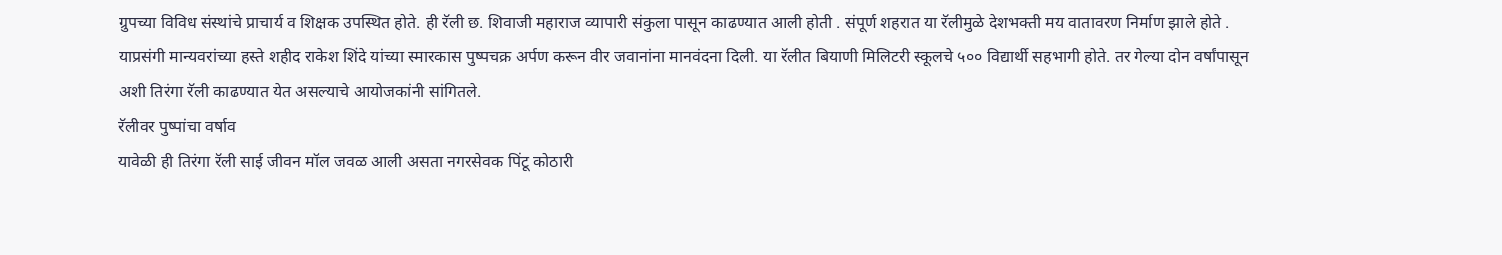ग्रुपच्या विविध संस्थांचे प्राचार्य व शिक्षक उपस्थित होते. ही रॅली छ. शिवाजी महाराज व्यापारी संकुला पासून काढण्यात आली होती . संपूर्ण शहरात या रॅलीमुळे देशभक्ती मय वातावरण निर्माण झाले होते .
याप्रसंगी मान्यवरांच्या हस्ते शहीद राकेश शिंदे यांच्या स्मारकास पुष्पचक्र अर्पण करून वीर जवानांना मानवंदना दिली. या रॅलीत बियाणी मिलिटरी स्कूलचे ५०० विद्यार्थी सहभागी होते. तर गेल्या दोन वर्षांपासून अशी तिरंगा रॅली काढण्यात येत असल्याचे आयोजकांनी सांगितले.
रॅलीवर पुष्पांचा वर्षाव
यावेळी ही तिरंगा रॅली साई जीवन मॉल जवळ आली असता नगरसेवक पिंटू कोठारी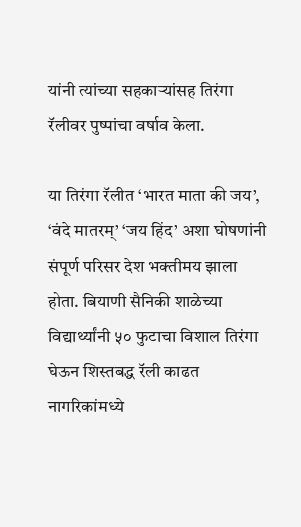यांनी त्यांच्या सहकाऱ्यांसह तिरंगा रॅलीवर पुष्पांचा वर्षाव केला.

या तिरंगा रॅलीत ‘भारत माता की जय’, ‘वंदे मातरम्’ ‘जय हिंद’ अशा घोषणांनी संपूर्ण परिसर देश भक्तीमय झाला होता. बियाणी सैनिकी शाळेच्या विद्यार्थ्यांनी ५० फुटाचा विशाल तिरंगा घेऊन शिस्तबद्ध रॅली काढत नागरिकांमध्ये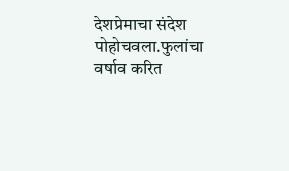देशप्रेमाचा संदेश पोहोचवला.फुलांचा वर्षाव करित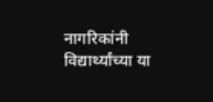नागरिकांनी विद्यार्थ्यांच्या या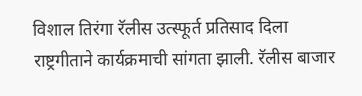विशाल तिरंगा रॅलीस उत्स्फूर्त प्रतिसाद दिला
राष्ट्रगीताने कार्यक्रमाची सांगता झाली. रॅलीस बाजार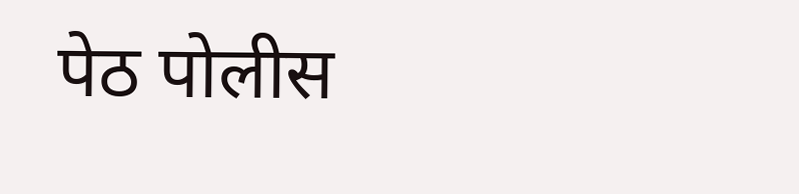पेठ पोलीस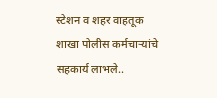स्टेशन व शहर वाहतूक शाखा पोलीस कर्मचाऱ्यांचे सहकार्य लाभले..